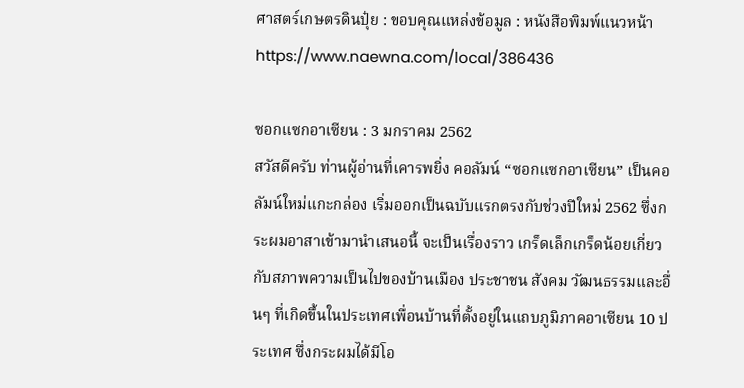ศาสตร์เกษตรดินปุ๋ย : ขอบคุณแหล่งข้อมูล : หนังสือพิมพ์แนวหน้า
https://www.naewna.com/local/386436

ซอกแซกอาเซียน : 3 มกราคม 2562
สวัสดีครับ ท่านผู้อ่านที่เคารพยิ่ง คอลัมน์ “ซอกแซกอาเซียน” เป็นคอลัมน์ใหม่แกะกล่อง เริ่มออกเป็นฉบับแรกตรงกับช่วงปีใหม่ 2562 ซึ่งกระผมอาสาเข้ามานำเสนอนี้ จะเป็นเรื่องราว เกร็ดเล็กเกร็ดน้อยเกี่ยวกับสภาพความเป็นไปของบ้านเมือง ประชาชน สังคม วัฒนธรรมและอื่นๆ ที่เกิดขึ้นในประเทศเพื่อนบ้านที่ตั้งอยู่ในแถบภูมิภาคอาเซียน 10 ประเทศ ซึ่งกระผมได้มีโอ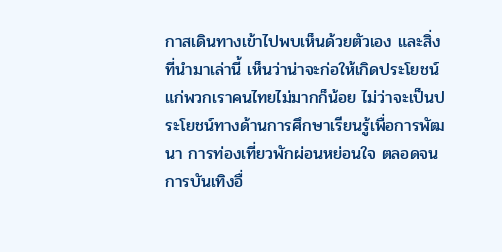กาสเดินทางเข้าไปพบเห็นด้วยตัวเอง และสิ่งที่นำมาเล่านี้ เห็นว่าน่าจะก่อให้เกิดประโยชน์แก่พวกเราคนไทยไม่มากก็น้อย ไม่ว่าจะเป็นประโยชน์ทางด้านการศึกษาเรียนรู้เพื่อการพัฒนา การท่องเที่ยวพักผ่อนหย่อนใจ ตลอดจนการบันเทิงอื่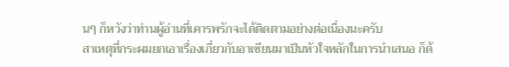นๆ ก็หวังว่าท่านผู้อ่านที่เคารพรักจะได้ติดตามอย่างต่อเนื่องนะครับ
สาเหตุที่กระผมยกเอาเรื่องเกี่ยวกับอาเซียนมาเป็นหัวใจหลักในการนำเสนอ ก็ด้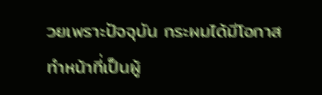วยเพราะปัจจุบัน กระผมได้มีโอกาสทำหน้าที่เป็นผู้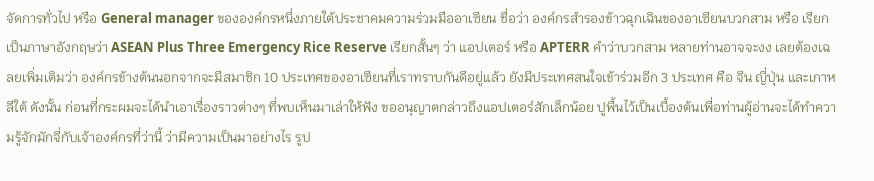จัดการทั่วไป หรือ General manager ขององค์กรหนึ่งภายใต้ประชาคมความร่วมมืออาเซียน ชื่อว่า องค์กรสำรองข้าวฉุกเฉินของอาเซียนบวกสาม หรือ เรียกเป็นภาษาอังกฤษว่า ASEAN Plus Three Emergency Rice Reserve เรียกสั้นๆ ว่า แอปเตอร์ หรือ APTERR คำว่าบวกสาม หลายท่านอาจจะงง เลยต้องเฉลยเพิ่มเติมว่า องค์กรข้างต้นนอกจากจะมีสมาชิก 10 ประเทศของอาเซียนที่เราทราบกันดีอยู่แล้ว ยังมีประเทศสนใจเข้าร่วมอีก 3 ประเทศ คือ จีน ญี่ปุ่น และเกาหลีใต้ ดังนั้น ก่อนที่กระผมจะได้นำเอาเรื่องราวต่างๆ ที่พบเห็นมาเล่าให้ฟัง ขออนุญาตกล่าวถึงแอปเตอร์สักเล็กน้อย ปูพื้นไว้เป็นเบื้องต้นเพื่อท่านผู้อ่านจะได้ทำความรู้จักมักจี่กับเจ้าองค์กรที่ว่านี้ ว่ามีความเป็นมาอย่างไร รูป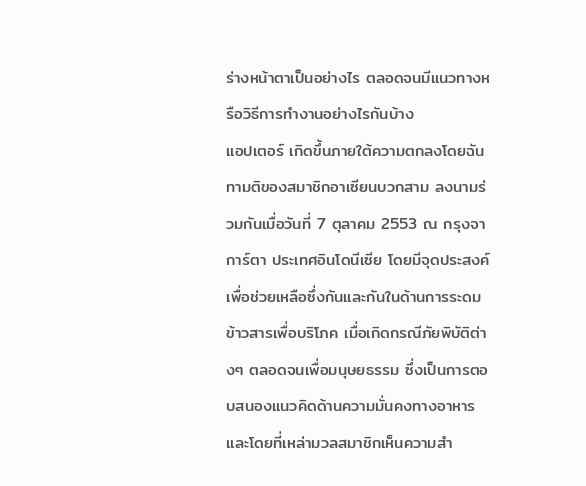ร่างหน้าตาเป็นอย่างไร ตลอดจนมีแนวทางหรือวิธีการทำงานอย่างไรกันบ้าง
แอปเตอร์ เกิดขึ้นภายใต้ความตกลงโดยฉันทามติของสมาชิกอาเซียนบวกสาม ลงนามร่วมกันเมื่อวันที่ 7 ตุลาคม 2553 ณ กรุงจาการ์ตา ประเทศอินโดนีเซีย โดยมีจุดประสงค์ เพื่อช่วยเหลือซึ่งกันและกันในด้านการระดมข้าวสารเพื่อบริโภค เมื่อเกิดกรณีภัยพิบัติต่างๆ ตลอดจนเพื่อมนุษยธรรม ซึ่งเป็นการตอบสนองแนวคิดด้านความมั่นคงทางอาหาร และโดยที่เหล่ามวลสมาชิกเห็นความสำ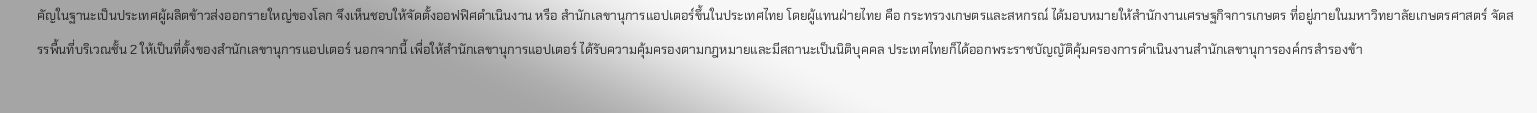คัญในฐานะเป็นประเทศผู้ผลิตข้าวส่งออกรายใหญ่ของโลก จึงเห็นชอบให้จัดตั้งออฟฟิศดำเนินงาน หรือ สำนักเลขานุการแอปเตอร์ขึ้นในประเทศไทย โดยผู้แทนฝ่ายไทย คือ กระทรวงเกษตรและสหกรณ์ ได้มอบหมายให้สำนักงานเศรษฐกิจการเกษตร ที่อยู่ภายในมหาวิทยาลัยเกษตรศาสตร์ จัดสรรพื้นที่บริเวณชั้น 2 ให้เป็นที่ตั้งของสำนักเลขานุการแอปเตอร์ นอกจากนี้ เพื่อให้สำนักเลขานุการแอปเตอร์ ได้รับความคุ้มครองตามกฎหมายและมีสถานะเป็นนิติบุคคล ประเทศไทยก็ได้ออกพระราชบัญญัติคุ้มครองการดำเนินงานสำนักเลขานุการองค์กรสำรองข้า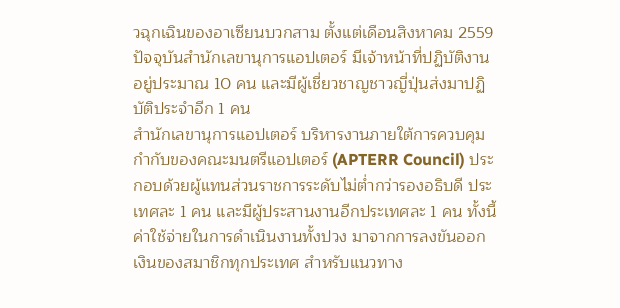วฉุกเฉินของอาเซียนบวกสาม ตั้งแต่เดือนสิงหาคม 2559 ปัจจุบันสำนักเลขานุการแอปเตอร์ มีเจ้าหน้าที่ปฏิบัติงานอยู่ประมาณ 10 คน และมีผู้เชี่ยวชาญชาวญี่ปุ่นส่งมาปฏิบัติประจำอีก 1 คน
สำนักเลขานุการแอปเตอร์ บริหารงานภายใต้การควบคุมกำกับของคณะมนตรีแอปเตอร์ (APTERR Council) ประกอบด้วยผู้แทนส่วนราชการระดับไม่ต่ำกว่ารองอธิบดี ประเทศละ 1 คน และมีผู้ประสานงานอีกประเทศละ 1 คน ทั้งนี้ ค่าใช้จ่ายในการดำเนินงานทั้งปวง มาจากการลงขันออกเงินของสมาชิกทุกประเทศ สำหรับแนวทาง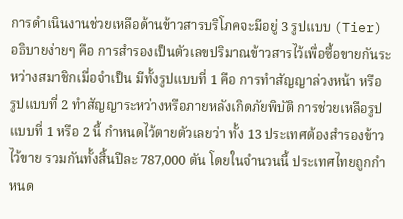การดำเนินงานช่วยเหลือด้านข้าวสารบริโภคจะมีอยู่ 3 รูปแบบ (Tier) อธิบายง่ายๆ คือ การสำรองเป็นตัวเลขปริมาณข้าวสารไว้เพื่อซื้อขายกันระหว่างสมาชิกเมื่อจำเป็น มีทั้งรูปแบบที่ 1 คือ การทำสัญญาล่วงหน้า หรือ รูปแบบที่ 2 ทำสัญญาระหว่างหรือภายหลังเกิดภัยพิบัติ การช่วยเหลือรูปแบบที่ 1 หรือ 2 นี้ กำหนดไว้ตายตัวเลยว่า ทั้ง 13 ประเทศต้องสำรองข้าวไว้ขาย รวมกันทั้งสิ้นปีละ 787,000 ตัน โดยในจำนวนนี้ ประเทศไทยถูกกำหนด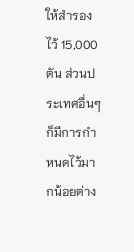ให้สำรองไว้ 15,000 ตัน ส่วนประเทศอื่นๆ ก็มีการกำหนดไว้มากน้อยต่าง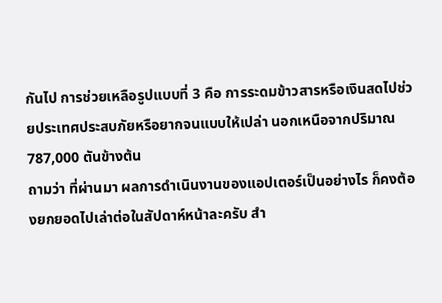กันไป การช่วยเหลือรูปแบบที่ 3 คือ การระดมข้าวสารหรือเงินสดไปช่วยประเทศประสบภัยหรือยากจนแบบให้เปล่า นอกเหนือจากปริมาณ 787,000 ตันข้างต้น
ถามว่า ที่ผ่านมา ผลการดำเนินงานของแอปเตอร์เป็นอย่างไร ก็คงต้องยกยอดไปเล่าต่อในสัปดาห์หน้าละครับ สำ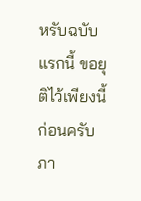หรับฉบับแรกนี้ ขอยุติไว้เพียงนี้ก่อนครับ ภา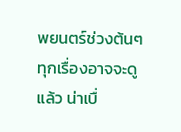พยนตร์ช่วงต้นๆ ทุกเรื่องอาจจะดูแล้ว น่าเบื่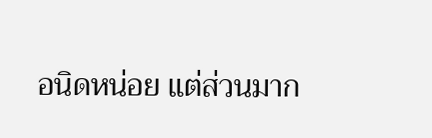อนิดหน่อย แต่ส่วนมาก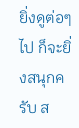ยิ่งดูต่อๆ ไป ก็จะยิ่งสนุกครับ ส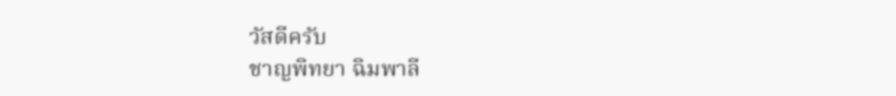วัสดีครับ
ชาญพิทยา ฉิมพาลี